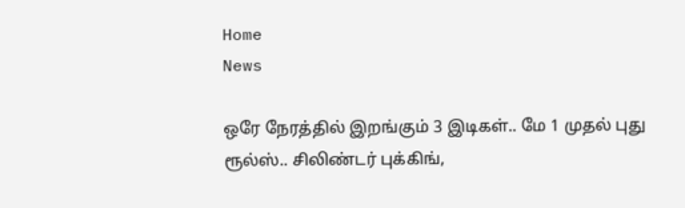Home
News

ஒரே நேரத்தில் இறங்கும் 3 இடிகள்.. மே 1 முதல் புது ரூல்ஸ்.. சிலிண்டர் புக்கிங்,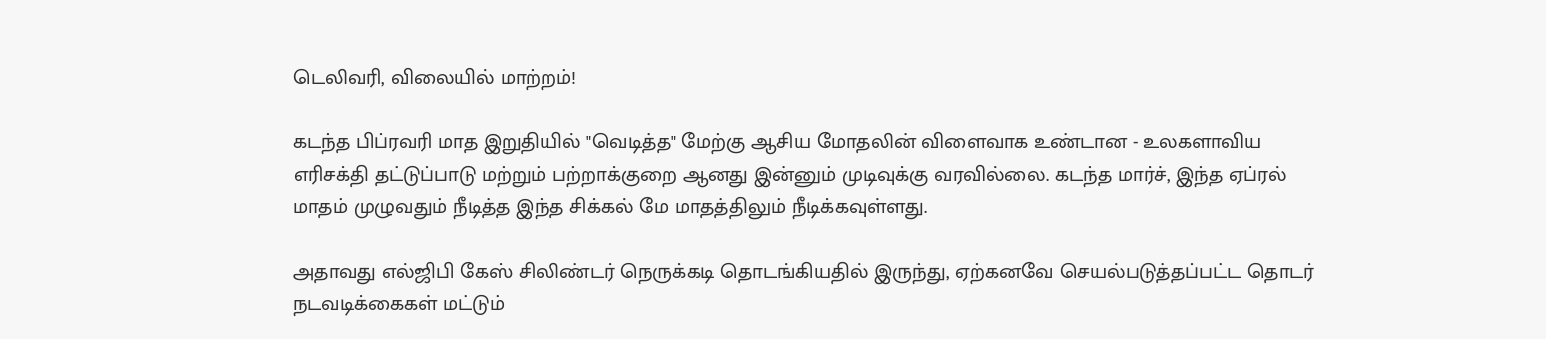டெலிவரி, விலையில் மாற்றம்!

கடந்த பிப்ரவரி மாத இறுதியில் "வெடித்த" மேற்கு ஆசிய மோதலின் விளைவாக உண்டான - உலகளாவிய எரிசக்தி தட்டுப்பாடு மற்றும் பற்றாக்குறை ஆனது இன்னும் முடிவுக்கு வரவில்லை. கடந்த மார்ச், இந்த ஏப்ரல் மாதம் முழுவதும் நீடித்த இந்த சிக்கல் மே மாதத்திலும் நீடிக்கவுள்ளது.

அதாவது எல்ஜிபி கேஸ் சிலிண்டர் நெருக்கடி தொடங்கியதில் இருந்து, ஏற்கனவே செயல்படுத்தப்பட்ட தொடர் நடவடிக்கைகள் மட்டும்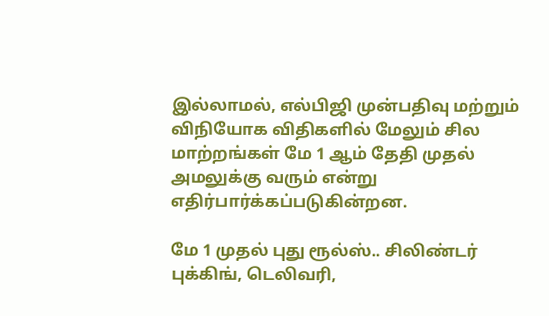இல்லாமல், எல்பிஜி முன்பதிவு மற்றும் விநியோக விதிகளில் மேலும் சில மாற்றங்கள் மே 1 ஆம் தேதி முதல் அமலுக்கு வரும் என்று எதிர்பார்க்கப்படுகின்றன.

மே 1 முதல் புது ரூல்ஸ்.. சிலிண்டர் புக்கிங், டெலிவரி,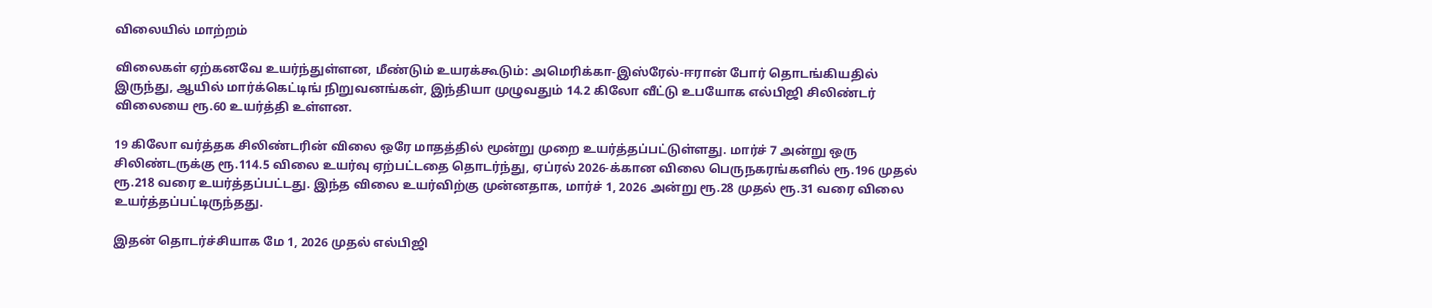விலையில் மாற்றம்

விலைகள் ஏற்கனவே உயர்ந்துள்ளன, மீண்டும் உயரக்கூடும்: அமெரிக்கா-இஸ்ரேல்-ஈரான் போர் தொடங்கியதில் இருந்து, ஆயில் மார்க்கெட்டிங் நிறுவனங்கள், இந்தியா முழுவதும் 14.2 கிலோ வீட்டு உபயோக எல்பிஜி சிலிண்டர் விலையை ரூ.60 உயர்த்தி உள்ளன.

19 கிலோ வர்த்தக சிலிண்டரின் விலை ஒரே மாதத்தில் மூன்று முறை உயர்த்தப்பட்டுள்ளது. மார்ச் 7 அன்று ஒரு சிலிண்டருக்கு ரூ.114.5 விலை உயர்வு ஏற்பட்டதை தொடர்ந்து, ஏப்ரல் 2026-க்கான விலை பெருநகரங்களில் ரூ.196 முதல் ரூ.218 வரை உயர்த்தப்பட்டது. இந்த விலை உயர்விற்கு முன்னதாக, மார்ச் 1, 2026 அன்று ரூ.28 முதல் ரூ.31 வரை விலை உயர்த்தப்பட்டிருந்தது.

இதன் தொடர்ச்சியாக மே 1, 2026 முதல் எல்பிஜி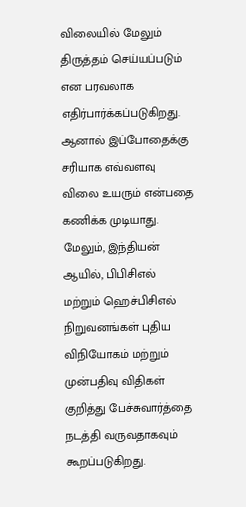விலையில் மேலும் திருத்தம் செய்யப்படும் என பரவலாக எதிர்பார்க்கப்படுகிறது. ஆனால் இப்போதைக்கு சரியாக எவ்வளவு விலை உயரும் என்பதை கணிக்க முடியாது. மேலும், இந்தியன் ஆயில், பிபிசிஎல் மற்றும் ஹெச்பிசிஎல் நிறுவனங்கள் புதிய விநியோகம் மற்றும் முன்பதிவு விதிகள் குறித்து பேச்சுவார்த்தை நடத்தி வருவதாகவும் கூறப்படுகிறது.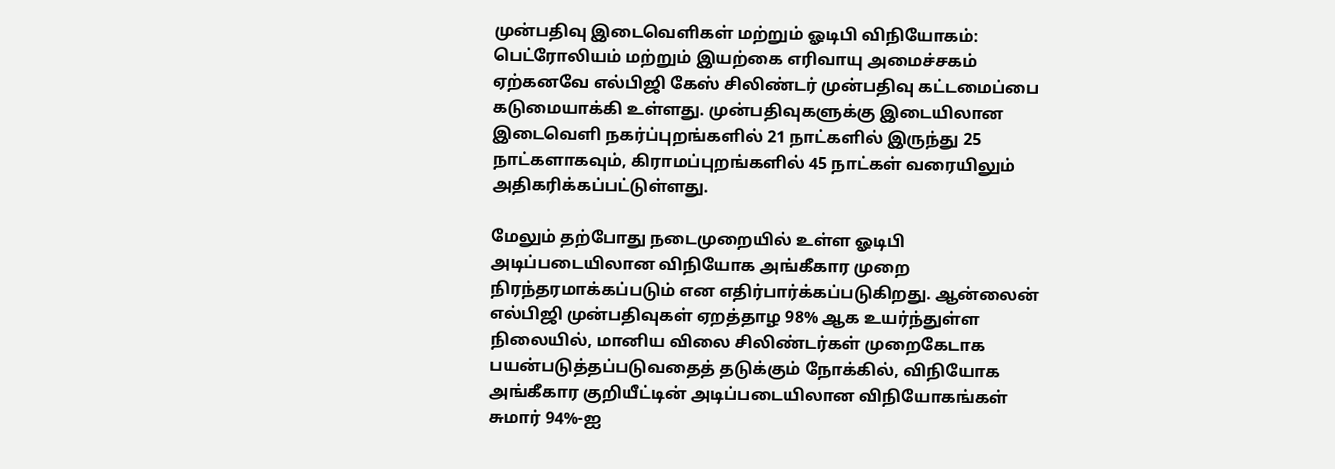முன்பதிவு இடைவெளிகள் மற்றும் ஓடிபி விநியோகம்: பெட்ரோலியம் மற்றும் இயற்கை எரிவாயு அமைச்சகம் ஏற்கனவே எல்பிஜி கேஸ் சிலிண்டர் முன்பதிவு கட்டமைப்பை கடுமையாக்கி உள்ளது. முன்பதிவுகளுக்கு இடையிலான இடைவெளி நகர்ப்புறங்களில் 21 நாட்களில் இருந்து 25 நாட்களாகவும், கிராமப்புறங்களில் 45 நாட்கள் வரையிலும் அதிகரிக்கப்பட்டுள்ளது.

மேலும் தற்போது நடைமுறையில் உள்ள ஓடிபி அடிப்படையிலான விநியோக அங்கீகார முறை நிரந்தரமாக்கப்படும் என எதிர்பார்க்கப்படுகிறது. ஆன்லைன் எல்பிஜி முன்பதிவுகள் ஏறத்தாழ 98% ஆக உயர்ந்துள்ள நிலையில், மானிய விலை சிலிண்டர்கள் முறைகேடாக பயன்படுத்தப்படுவதைத் தடுக்கும் நோக்கில், விநியோக அங்கீகார குறியீட்டின் அடிப்படையிலான விநியோகங்கள் சுமார் 94%-ஐ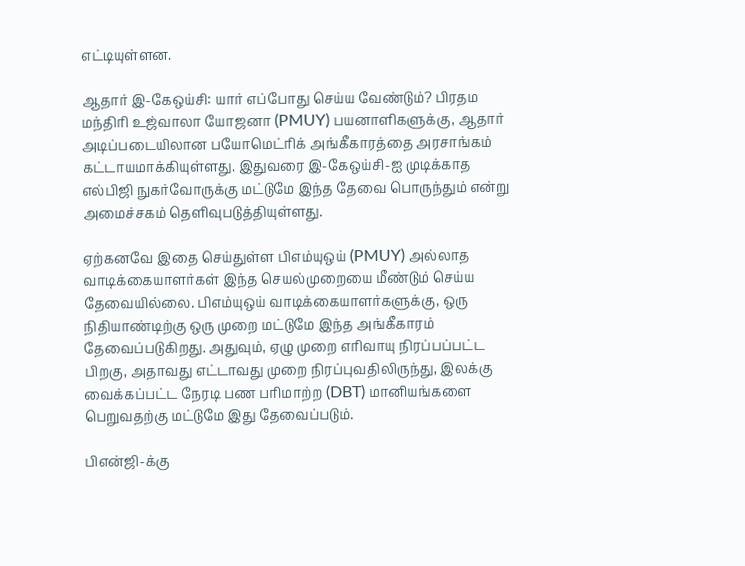எட்டியுள்ளன.

ஆதார் இ-கேஒய்சி: யார் எப்போது செய்ய வேண்டும்? பிரதம மந்திரி உஜ்வாலா யோஜனா (PMUY) பயனாளிகளுக்கு, ஆதார் அடிப்படையிலான பயோமெட்ரிக் அங்கீகாரத்தை அரசாங்கம் கட்டாயமாக்கியுள்ளது. இதுவரை இ-கேஒய்சி-ஐ முடிக்காத எல்பிஜி நுகர்வோருக்கு மட்டுமே இந்த தேவை பொருந்தும் என்று அமைச்சகம் தெளிவுபடுத்தியுள்ளது.

ஏற்கனவே இதை செய்துள்ள பிஎம்யுஒய் (PMUY) அல்லாத வாடிக்கையாளர்கள் இந்த செயல்முறையை மீண்டும் செய்ய தேவையில்லை. பிஎம்யுஒய் வாடிக்கையாளர்களுக்கு, ஒரு நிதியாண்டிற்கு ஒரு முறை மட்டுமே இந்த அங்கீகாரம் தேவைப்படுகிறது. அதுவும், ஏழு முறை எரிவாயு நிரப்பப்பட்ட பிறகு, அதாவது எட்டாவது முறை நிரப்புவதிலிருந்து, இலக்கு வைக்கப்பட்ட நேரடி பண பரிமாற்ற (DBT) மானியங்களை பெறுவதற்கு மட்டுமே இது தேவைப்படும்.

பிஎன்ஜி-க்கு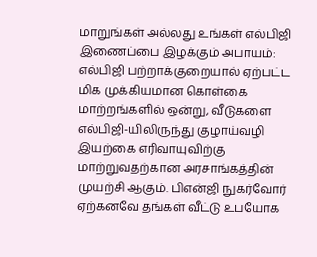மாறுங்கள் அல்லது உங்கள் எல்பிஜி இணைப்பை இழக்கும் அபாயம்: எல்பிஜி பற்றாக்குறையால் ஏற்பட்ட மிக முக்கியமான கொள்கை மாற்றங்களில் ஒன்று, வீடுகளை எல்பிஜி-யிலிருந்து குழாய்வழி இயற்கை எரிவாயுவிற்கு மாற்றுவதற்கான அரசாங்கத்தின் முயற்சி ஆகும். பிஎன்ஜி நுகர்வோர் ஏற்கனவே தங்கள் வீட்டு உபயோக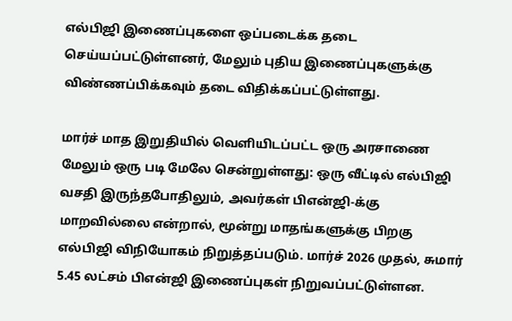எல்பிஜி இணைப்புகளை ஒப்படைக்க தடை செய்யப்பட்டுள்ளனர், மேலும் புதிய இணைப்புகளுக்கு விண்ணப்பிக்கவும் தடை விதிக்கப்பட்டுள்ளது.

மார்ச் மாத இறுதியில் வெளியிடப்பட்ட ஒரு அரசாணை மேலும் ஒரு படி மேலே சென்றுள்ளது: ஒரு வீட்டில் எல்பிஜி வசதி இருந்தபோதிலும், அவர்கள் பிஎன்ஜி-க்கு மாறவில்லை என்றால், மூன்று மாதங்களுக்கு பிறகு எல்பிஜி விநியோகம் நிறுத்தப்படும். மார்ச் 2026 முதல், சுமார் 5.45 லட்சம் பிஎன்ஜி இணைப்புகள் நிறுவப்பட்டுள்ளன.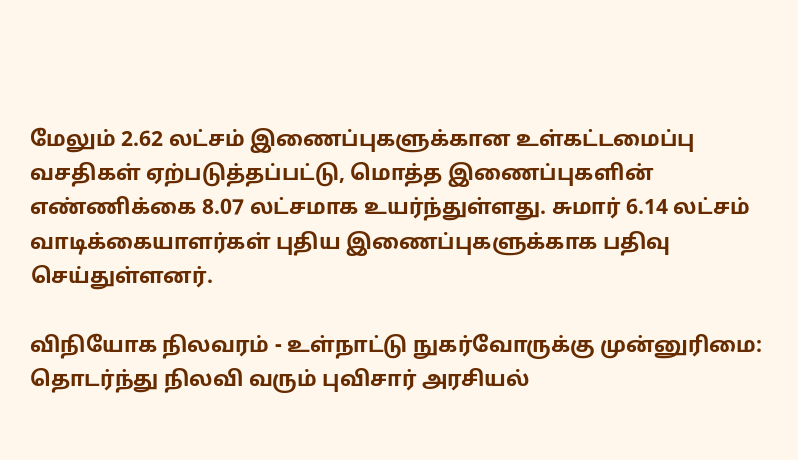மேலும் 2.62 லட்சம் இணைப்புகளுக்கான உள்கட்டமைப்பு வசதிகள் ஏற்படுத்தப்பட்டு, மொத்த இணைப்புகளின் எண்ணிக்கை 8.07 லட்சமாக உயர்ந்துள்ளது. சுமார் 6.14 லட்சம் வாடிக்கையாளர்கள் புதிய இணைப்புகளுக்காக பதிவு செய்துள்ளனர்.

விநியோக நிலவரம் - உள்நாட்டு நுகர்வோருக்கு முன்னுரிமை: தொடர்ந்து நிலவி வரும் புவிசார் அரசியல்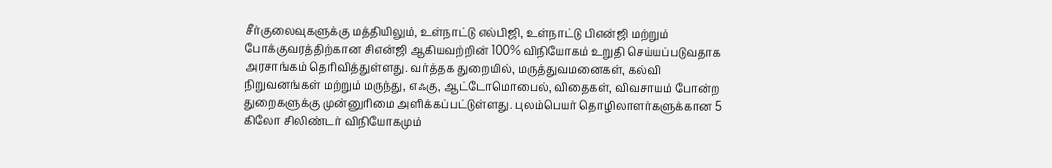சீர்குலைவுகளுக்கு மத்தியிலும், உள்நாட்டு எல்பிஜி, உள்நாட்டு பிஎன்ஜி மற்றும் போக்குவரத்திற்கான சிஎன்ஜி ஆகியவற்றின் 100% விநியோகம் உறுதி செய்யப்படுவதாக அரசாங்கம் தெரிவித்துள்ளது. வர்த்தக துறையில், மருத்துவமனைகள், கல்வி நிறுவனங்கள் மற்றும் மருந்து, எஃகு, ஆட்டோமொபைல், விதைகள், விவசாயம் போன்ற துறைகளுக்கு முன்னுரிமை அளிக்கப்பட்டுள்ளது. புலம்பெயர் தொழிலாளர்களுக்கான 5 கிலோ சிலிண்டர் விநியோகமும்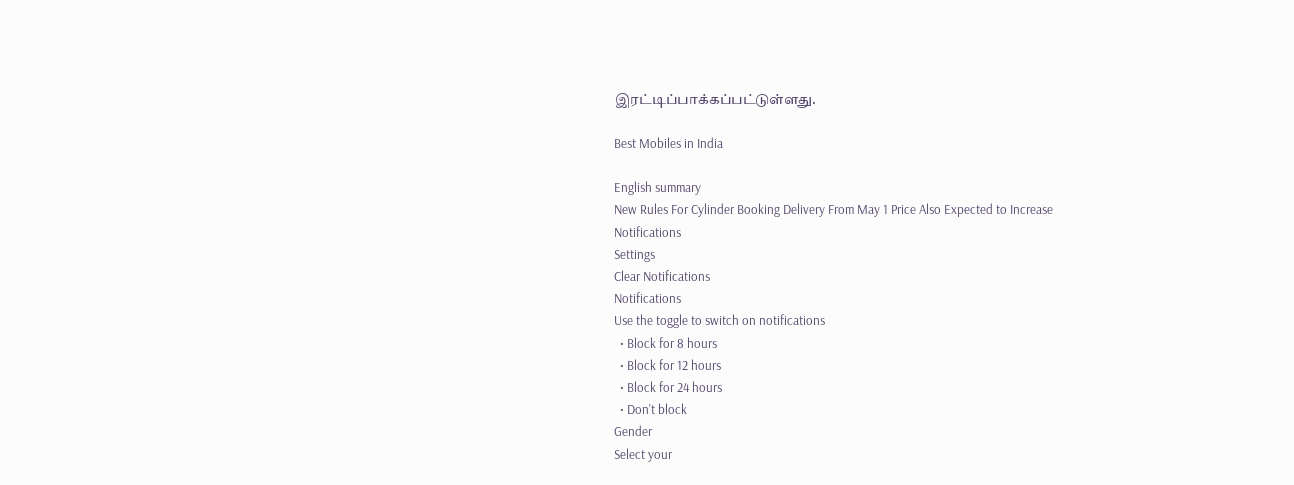இரட்டிப்பாக்கப்பட்டுள்ளது.

Best Mobiles in India

English summary
New Rules For Cylinder Booking Delivery From May 1 Price Also Expected to Increase
Notifications
Settings
Clear Notifications
Notifications
Use the toggle to switch on notifications
  • Block for 8 hours
  • Block for 12 hours
  • Block for 24 hours
  • Don't block
Gender
Select your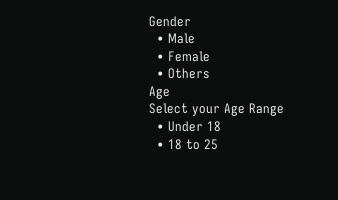Gender
  • Male
  • Female
  • Others
Age
Select your Age Range
  • Under 18
  • 18 to 25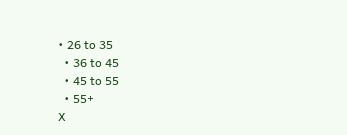• 26 to 35
  • 36 to 45
  • 45 to 55
  • 55+
X